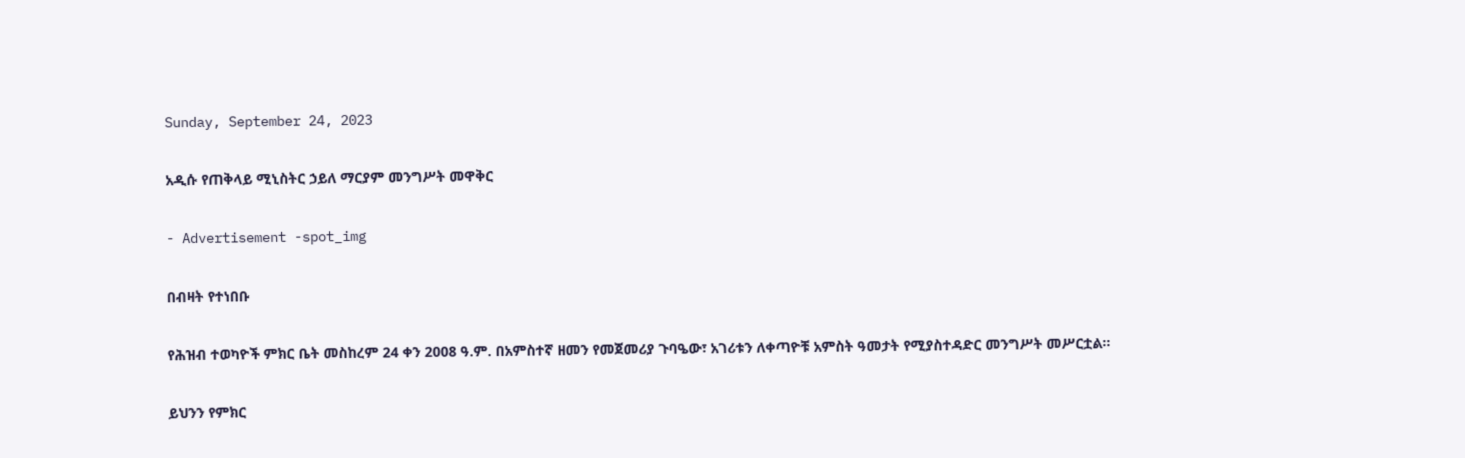Sunday, September 24, 2023

አዲሱ የጠቅላይ ሚኒስትር ኃይለ ማርያም መንግሥት መዋቅር

- Advertisement -spot_img

በብዛት የተነበቡ

የሕዝብ ተወካዮች ምክር ቤት መስከረም 24 ቀን 2008 ዓ.ም. በአምስተኛ ዘመን የመጀመሪያ ጉባዔው፣ አገሪቱን ለቀጣዮቹ አምስት ዓመታት የሚያስተዳድር መንግሥት መሥርቷል፡፡

ይህንን የምክር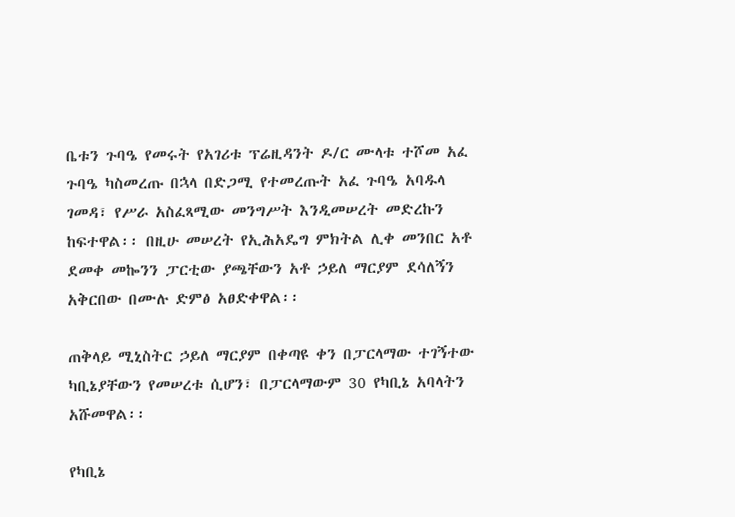ቤቱን ጉባዔ የመሩት የአገሪቱ ፕሬዚዳንት ዶ/ር ሙላቱ ተሾመ አፈ ጉባዔ ካስመረጡ በኋላ በድጋሚ የተመረጡት አፈ ጉባዔ አባዱላ ገመዳ፣ የሥራ አስፈጻሚው መንግሥት እንዲመሠረት መድረኩን ከፍተዋል፡፡ በዚሁ መሠረት የኢሕአዴግ ምክትል ሊቀ መንበር አቶ ደመቀ መኰንን ፓርቲው ያጫቸውን አቶ ኃይለ ማርያም ደሳለኝን አቅርበው በሙሉ ድምፅ አፀድቀዋል፡፡

ጠቅላይ ሚኒስትር ኃይለ ማርያም በቀጣዩ ቀን በፓርላማው ተገኝተው ካቢኔያቸውን የመሠረቱ ሲሆን፣ በፓርላማውም 30 የካቢኔ አባላትን አሹመዋል፡፡

የካቢኔ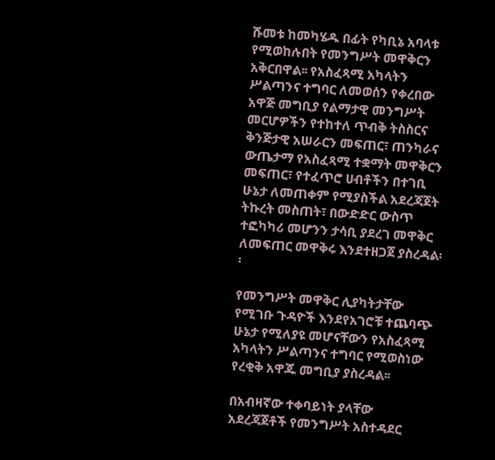ሹመቱ ከመካሄዱ በፊት የካቢኔ አባላቱ የሚወከሉበት የመንግሥት መዋቅርን አቅርበዋል፡፡ የአስፈጻሚ አካላትን ሥልጣንና ተግባር ለመወሰን የቀረበው አዋጅ መግቢያ የልማታዊ መንግሥት መርሆዎችን የተከተለ ጥብቅ ትስስርና ቅንጅታዊ አሠራርን መፍጠር፣ ጠንካራና ውጤታማ የአስፈጻሚ ተቋማት መዋቅርን መፍጠር፣ የተፈጥሮ ሀብቶችን በተገቢ ሁኔታ ለመጠቀም የሚያስችል አደረጃጀት ትኩረት መስጠት፣ በውድድር ውስጥ ተፎካካሪ መሆንን ታሳቢ ያደረገ መዋቅር ለመፍጠር መዋቅሩ እንደተዘጋጀ ያስረዳል፡፡

የመንግሥት መዋቅር ሊያካትታቸው የሚገቡ ጉዳዮች እንደየአገሮቹ ተጨባጭ ሁኔታ የሚለያዩ መሆናቸውን የአስፈጻሚ አካላትን ሥልጣንና ተግባር የሚወስነው የረቂቅ አዋጁ መግቢያ ያስረዳል፡፡

በአብዛኛው ተቀባይነት ያላቸው አደረጃጀቶች የመንግሥት አስተዳደር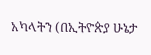አካላትን (በኢትዮጵያ ሁኔታ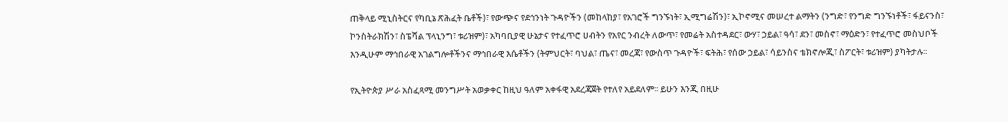ጠቅላይ ሚኒስትርና የካቢኔ ጽሕፈት ቤቶች)፣ የውጭና የደኅንነት ጉዳዮችን (መከላከያ፣ የአገሮች ግንኙነት፣ ኢሚግሬሽን)፣ ኢኮኖሚና መሠረተ ልማትን (ንግድ፣ የንግድ ግንኙነቶች፣ ፋይናንስ፣ ኮንስትራክሽን፣ ስፔሻል ፕላኒንግ፣ ቱሪዝም)፣ አካባቢያዊ ሁኔታና የተፈጥሮ ሀብትን የአየር ንብረት ለውጥ፣ የመሬት አስተዳደር፣ ውሃ፣ ኃይል፣ ዓሳ፣ ደን፣ መስኖ፣ ማዕድን፣ የተፈጥሮ መስህቦች እንዲሁም ማኅበራዊ አገልግሎቶችንና ማኅበራዊ እሴቶችን (ትምህርት፣ ባህል፣ ጤና፣ መረጃ፣ የውስጥ ጉዳዮች፣ ፍትሕ፣ የሰው ኃይል፣ ሳይንስና ቴክኖሎጂ፣ ስፖርት፣ ቱሪዝም) ያካትታሉ፡፡

የኢትዮጵያ ሥራ አስፈጻሚ መንግሥት አወቃቀር ከዚህ ዓለም አቀፋዊ አደረጃጀት የተለየ አይደለም፡፡ ይሁን እንጂ በዚሁ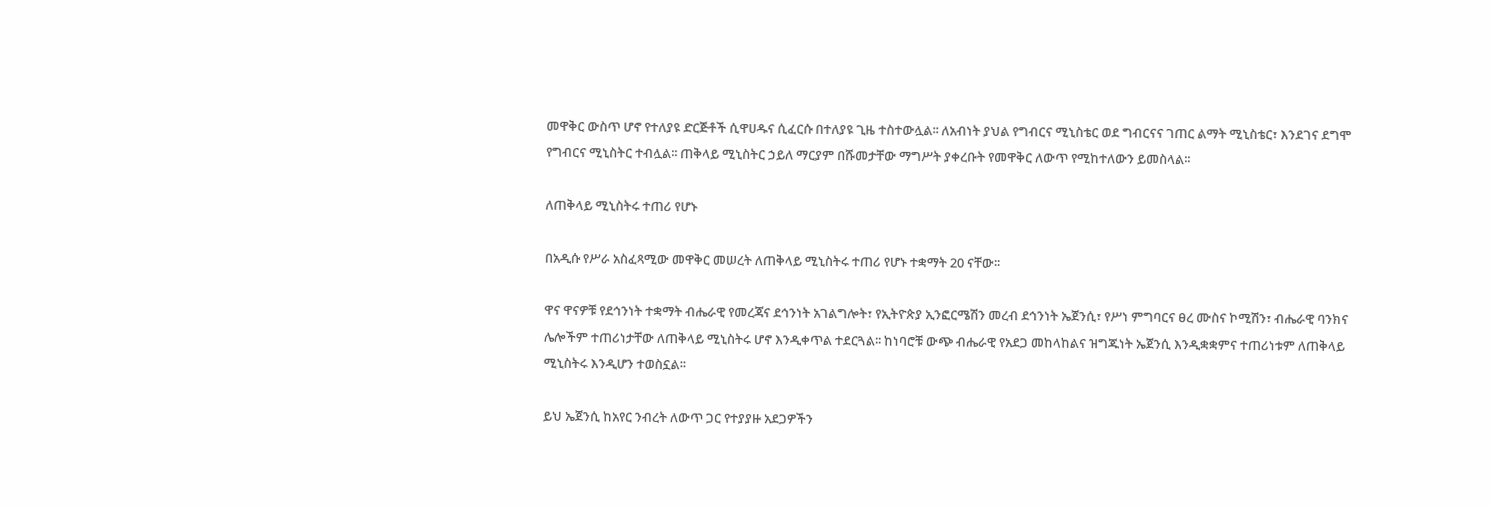መዋቅር ውስጥ ሆኖ የተለያዩ ድርጅቶች ሲዋሀዱና ሲፈርሱ በተለያዩ ጊዜ ተስተውሏል፡፡ ለአብነት ያህል የግብርና ሚኒስቴር ወደ ግብርናና ገጠር ልማት ሚኒስቴር፣ እንደገና ደግሞ የግብርና ሚኒስትር ተብሏል፡፡ ጠቅላይ ሚኒስትር ኃይለ ማርያም በሹመታቸው ማግሥት ያቀረቡት የመዋቅር ለውጥ የሚከተለውን ይመስላል፡፡

ለጠቅላይ ሚኒስትሩ ተጠሪ የሆኑ

በአዲሱ የሥራ አስፈጻሚው መዋቅር መሠረት ለጠቅላይ ሚኒስትሩ ተጠሪ የሆኑ ተቋማት 20 ናቸው፡፡

ዋና ዋናዎቹ የደኅንነት ተቋማት ብሔራዊ የመረጃና ደኅንነት አገልግሎት፣ የኢትዮጵያ ኢንፎርሜሽን መረብ ደኅንነት ኤጀንሲ፣ የሥነ ምግባርና ፀረ ሙስና ኮሚሽን፣ ብሔራዊ ባንክና ሌሎችም ተጠሪነታቸው ለጠቅላይ ሚኒስትሩ ሆኖ እንዲቀጥል ተደርጓል፡፡ ከነባሮቹ ውጭ ብሔራዊ የአደጋ መከላከልና ዝግጁነት ኤጀንሲ እንዲቋቋምና ተጠሪነቱም ለጠቅላይ ሚኒስትሩ እንዲሆን ተወስኗል፡፡

ይህ ኤጀንሲ ከአየር ንብረት ለውጥ ጋር የተያያዙ አደጋዎችን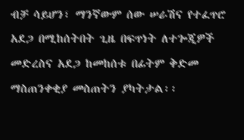ብቻ ሳይሆን፣ ማንኛውም ሰው ሠራሽና የተፈጥሮ አደጋ በሚከሰትበት ጊዜ በፍጥነት ለተጐጂዎች መድረስና አደጋ ከመከሰቱ በፊትም ቅድመ ማስጠንቀቂያ መስጠትን ያካትታል፡፡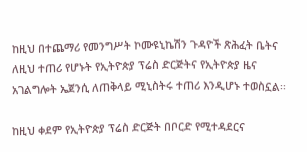ከዚህ በተጨማሪ የመንግሥት ኮሙዩኒኬሽን ጉዳዮች ጽሕፈት ቤትና ለዚህ ተጠሪ የሆኑት የኢትዮጵያ ፕሬስ ድርጅትና የኢትዮጵያ ዜና አገልግሎት ኤጀንሲ ለጠቅላይ ሚኒስትሩ ተጠሪ እንዲሆኑ ተወስኗል፡፡

ከዚህ ቀደም የኢትዮጵያ ፕሬስ ድርጅት በቦርድ የሚተዳደርና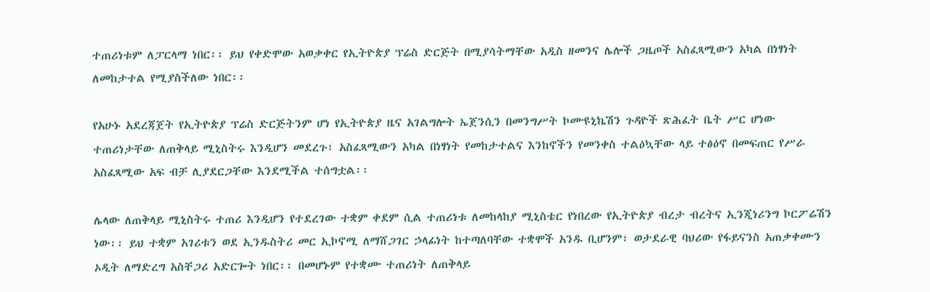ተጠሪነቱም ለፓርላማ ነበር፡፡ ይህ የቀድሞው አወቃቀር የኢትዮጵያ ፕሬስ ድርጅት በሚያሳትማቸው አዲስ ዘመንና ሌሎች ጋዜጦች አስፈጻሚውን አካል በነፃነት ለመከታተል የሚያስችለው ነበር፡፡

የአሁኑ አደረጃጀት የኢትዮጵያ ፕሬስ ድርጅትንም ሆነ የኢትዮጵያ ዜና አገልግሎት ኤጀንሲን በመንግሥት ኮሙዩኒኬሽን ጉዳዮች ጽሕፈት ቤት ሥር ሆነው ተጠሪነታቸው ለጠቅላይ ሚኒስትሩ እንዲሆን መደረጉ፣ አስፈጻሚውን አካል በነፃነት የመከታተልና እንከኖችን የመንቀስ ተልዕኳቸው ላይ ተፅዕኖ በመፍጠር የሥራ አስፈጻሚው አፍ ብቻ ሊያደርጋቸው እንደሚችል ተሰግቷል፡፡

ሌላው ለጠቅላይ ሚኒስትሩ ተጠሪ እንዲሆን የተደረገው ተቋም ቀደም ሲል ተጠሪነቱ ለመከላከያ ሚኒስቴር የነበረው የኢትዮጵያ ብረታ ብረትና ኢንጂነሪንግ ኮርፖሬሽን ነው፡፡ ይህ ተቋም አገሪቱን ወደ ኢንዱስትሪ መር ኢኮኖሚ ለማሸጋገር ኃላፊነት ከተጣለባቸው ተቋሞች አንዱ ቢሆንም፣ ወታደራዊ ባህሪው የፋይናንስ አጠቃቀሙን ኦዲት ለማድረግ አስቸጋሪ አድርጐት ነበር፡፡ በመሆኑም የተቋሙ ተጠሪነት ለጠቅላይ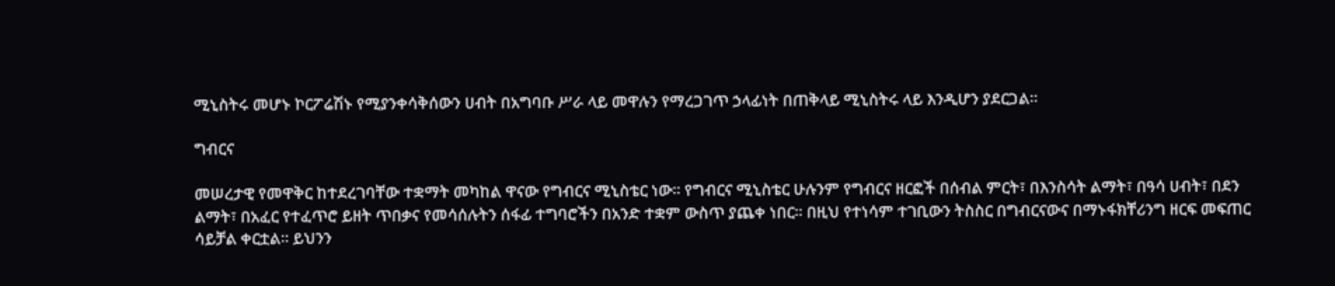ሚኒስትሩ መሆኑ ኮርፖሬሽኑ የሚያንቀሳቅሰውን ሀብት በአግባቡ ሥራ ላይ መዋሉን የማረጋገጥ ኃላፊነት በጠቅላይ ሚኒስትሩ ላይ እንዲሆን ያደርጋል፡፡

ግብርና

መሠረታዊ የመዋቅር ከተደረገባቸው ተቋማት መካከል ዋናው የግብርና ሚኒስቴር ነው፡፡ የግብርና ሚኒስቴር ሁሉንም የግብርና ዘርፎች በሰብል ምርት፣ በእንስሳት ልማት፣ በዓሳ ሀብት፣ በደን ልማት፣ በአፈር የተፈጥሮ ይዘት ጥበቃና የመሳሰሉትን ሰፋፊ ተግባሮችን በአንድ ተቋም ውስጥ ያጨቀ ነበር፡፡ በዚህ የተነሳም ተገቢውን ትስስር በግብርናውና በማኑፋክቸሪንግ ዘርፍ መፍጠር ሳይቻል ቀርቷል፡፡ ይህንን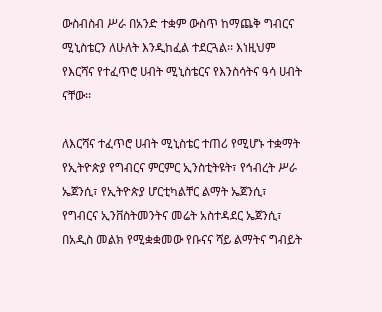ውስብስብ ሥራ በአንድ ተቋም ውስጥ ከማጨቅ ግብርና ሚኒስቴርን ለሁለት እንዲከፈል ተደርጓል፡፡ እነዚህም የእርሻና የተፈጥሮ ሀብት ሚኒስቴርና የእንስሳትና ዓሳ ሀብት ናቸው፡፡

ለእርሻና ተፈጥሮ ሀብት ሚኒስቴር ተጠሪ የሚሆኑ ተቋማት የኢትዮጵያ የግብርና ምርምር ኢንስቲትዩት፣ የኅብረት ሥራ ኤጀንሲ፣ የኢትዮጵያ ሆርቲካልቸር ልማት ኤጀንሲ፣ የግብርና ኢንቨስትመንትና መሬት አስተዳደር ኤጀንሲ፣ በአዲስ መልክ የሚቋቋመው የቡናና ሻይ ልማትና ግብይት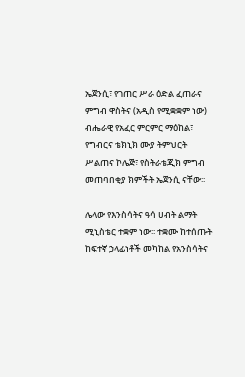ኤጀንሲ፣ የገጠር ሥራ ዕድል ፈጠራና ምግብ ዋስትና (አዲስ የሚቋቋም ነው) ብሔራዊ የአፈር ምርምር ማዕከል፣ የግብርና ቴክኒክ ሙያ ትምህርት ሥልጠና ኮሌጅ፣ የስትራቴጂክ ምግብ መጠባበቂያ ክምችት ኤጀንሲ ናቸው፡፡

ሌላው የእንስሳትና ዓሳ ሀብት ልማት ሚኒስቴር ተቋም ነው፡፡ ተቋሙ ከተሰጡት ከፍተኛ ኃላፊነቶች መካከል የአንስሳትና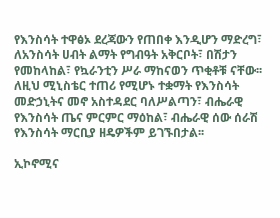የእንስሳት ተዋፅኦ ደረጃውን የጠበቀ እንዲሆን ማድረግ፣ ለአንስሳት ሀብት ልማት የግብዓት አቅርቦት፣ በሽታን የመከላከል፣ የኳራንቲን ሥራ ማከናወን ጥቂቶቹ ናቸው፡፡ ለዚህ ሚኒስቴር ተጠሪ የሚሆኑ ተቋማት የእንስሳት መድኃኒትና መኖ አስተዳደር ባለሥልጣን፣ ብሔራዊ የእንስሳት ጤና ምርምር ማዕከል፣ ብሔራዊ ሰው ሰራሽ የእንስሳት ማርቢያ ዘዴዎችም ይገኙበታል፡፡

ኢኮኖሚና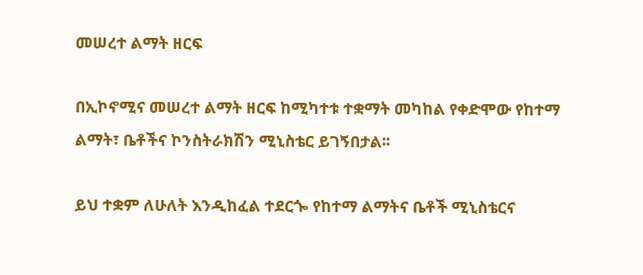መሠረተ ልማት ዘርፍ

በኢኮኖሚና መሠረተ ልማት ዘርፍ ከሚካተቱ ተቋማት መካከል የቀድሞው የከተማ ልማት፣ ቤቶችና ኮንስትራክሽን ሚኒስቴር ይገኝበታል፡፡

ይህ ተቋም ለሁለት እንዲከፈል ተደርጐ የከተማ ልማትና ቤቶች ሚኒስቴርና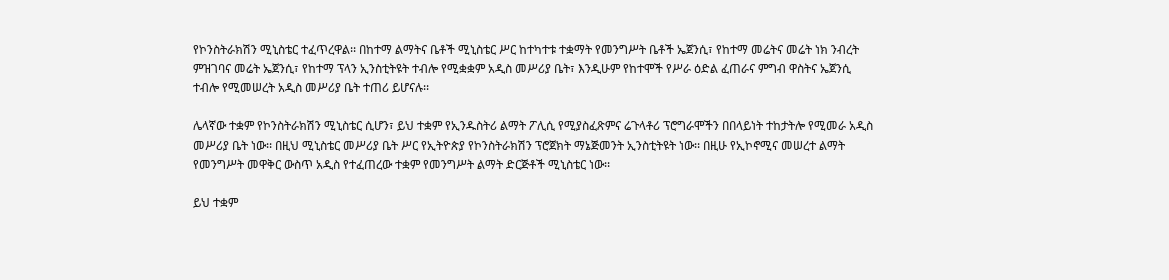የኮንስትራክሽን ሚኒስቴር ተፈጥረዋል፡፡ በከተማ ልማትና ቤቶች ሚኒስቴር ሥር ከተካተቱ ተቋማት የመንግሥት ቤቶች ኤጀንሲ፣ የከተማ መሬትና መሬት ነክ ንብረት ምዝገባና መሬት ኤጀንሲ፣ የከተማ ፕላን ኢንስቲትዩት ተብሎ የሚቋቋም አዲስ መሥሪያ ቤት፣ እንዲሁም የከተሞች የሥራ ዕድል ፈጠራና ምግብ ዋስትና ኤጀንሲ ተብሎ የሚመሠረት አዲስ መሥሪያ ቤት ተጠሪ ይሆናሉ፡፡

ሌላኛው ተቋም የኮንስትራክሽን ሚኒስቴር ሲሆን፣ ይህ ተቋም የኢንዱስትሪ ልማት ፖሊሲ የሚያስፈጽምና ሬጉላቶሪ ፕሮግራሞችን በበላይነት ተከታትሎ የሚመራ አዲስ መሥሪያ ቤት ነው፡፡ በዚህ ሚኒስቴር መሥሪያ ቤት ሥር የኢትዮጵያ የኮንስትራክሽን ፕሮጀክት ማኔጅመንት ኢንስቲትዩት ነው፡፡ በዚሁ የኢኮኖሚና መሠረተ ልማት የመንግሥት መዋቅር ውስጥ አዲስ የተፈጠረው ተቋም የመንግሥት ልማት ድርጅቶች ሚኒስቴር ነው፡፡

ይህ ተቋም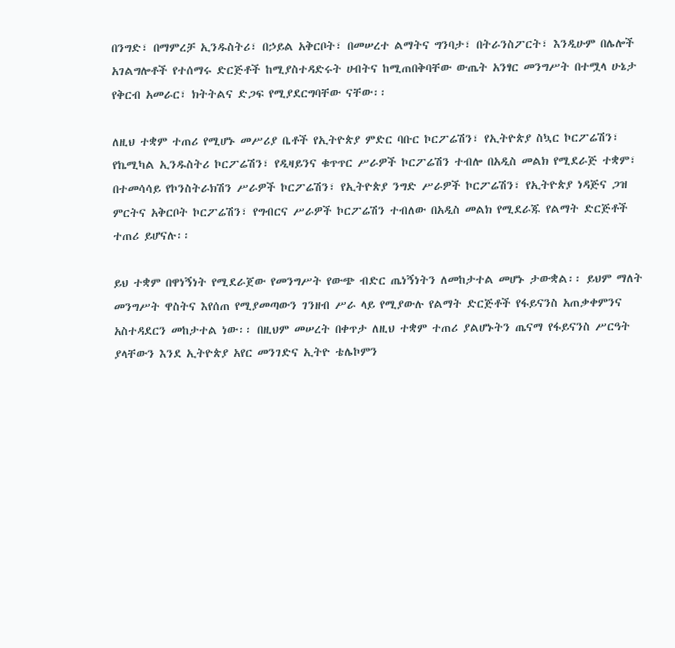በንግድ፣ በማምረቻ ኢንዱስትሪ፣ በኃይል አቅርቦት፣ በመሠረተ ልማትና ግንባታ፣ በትራንስፖርት፣ እንዲሁም በሌሎች አገልግሎቶች የተሰማሩ ድርጅቶች ከሚያስተዳድሩት ሀብትና ከሚጠበቅባቸው ውጤት አንፃር መንግሥት በተሟላ ሁኔታ የቅርብ አመራር፣ ክትትልና ድጋፍ የሚያደርግባቸው ናቸው፡፡

ለዚህ ተቋም ተጠሪ የሚሆኑ መሥሪያ ቤቶች የኢትዮጵያ ምድር ባቡር ኮርፖሬሽን፣ የኢትዮጵያ ስኳር ኮርፖሬሽን፣ የኬሚካል ኢንዱስትሪ ኮርፖሬሽን፣ የዲዛይንና ቁጥጥር ሥራዎች ኮርፖሬሽን ተብሎ በአዲስ መልክ የሚደራጅ ተቋም፣ በተመሳሳይ የኮንስትራክሽን ሥራዎች ኮርፖሬሽን፣ የኢትዮጵያ ንግድ ሥራዎች ኮርፖሬሽን፣ የኢትዮጵያ ነዳጅና ጋዝ ምርትና አቅርቦት ኮርፖሬሽን፣ የግብርና ሥራዎች ኮርፖሬሽን ተብለው በአዲስ መልክ የሚደራጁ የልማት ድርጅቶች ተጠሪ ይሆናሉ፡፡

ይህ ተቋም በዋነኝነት የሚደራጀው የመንግሥት የውጭ ብድር ጤነኝነትን ለመከታተል መሆኑ ታውቋል፡፡ ይህም ማለት መንግሥት ዋስትና እየሰጠ የሚያመጣውን ገንዘብ ሥራ ላይ የሚያውሉ የልማት ድርጅቶች የፋይናንስ አጠቃቀምንና አስተዳደርን መከታተል ነው፡፡ በዚህም መሠረት በቀጥታ ለዚህ ተቋም ተጠሪ ያልሆኑትን ጤናማ የፋይናንስ ሥርዓት ያላቸውን እንደ ኢትዮጵያ አየር መንገድና ኢትዮ ቴሌኮምን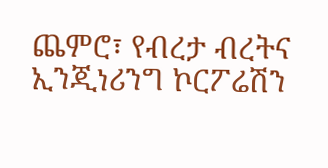ጨምሮ፣ የብረታ ብረትና ኢንጂነሪንግ ኮርፖሬሽን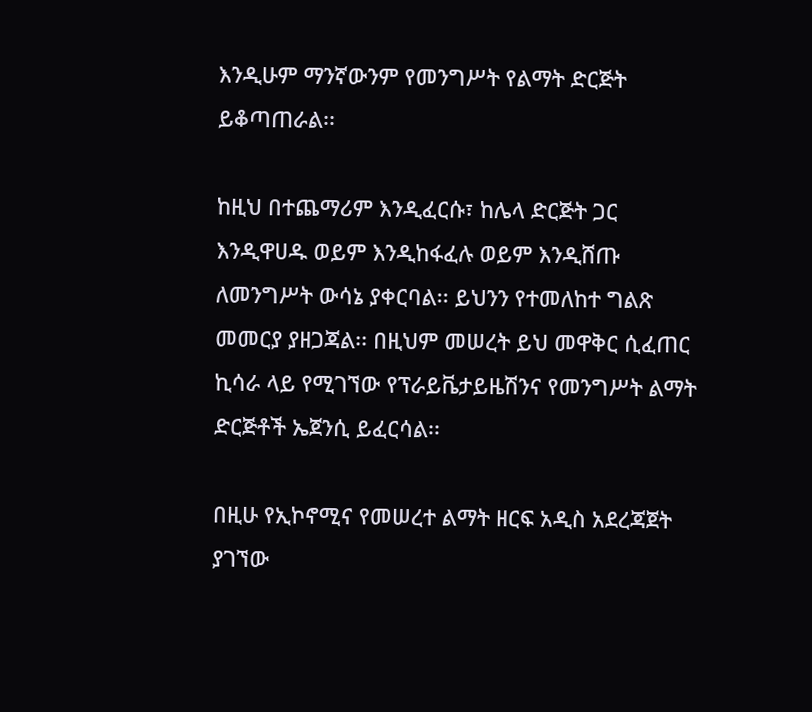እንዲሁም ማንኛውንም የመንግሥት የልማት ድርጅት ይቆጣጠራል፡፡

ከዚህ በተጨማሪም እንዲፈርሱ፣ ከሌላ ድርጅት ጋር እንዲዋሀዱ ወይም እንዲከፋፈሉ ወይም እንዲሸጡ ለመንግሥት ውሳኔ ያቀርባል፡፡ ይህንን የተመለከተ ግልጽ መመርያ ያዘጋጃል፡፡ በዚህም መሠረት ይህ መዋቅር ሲፈጠር ኪሳራ ላይ የሚገኘው የፕራይቬታይዜሽንና የመንግሥት ልማት ድርጅቶች ኤጀንሲ ይፈርሳል፡፡

በዚሁ የኢኮኖሚና የመሠረተ ልማት ዘርፍ አዲስ አደረጃጀት ያገኘው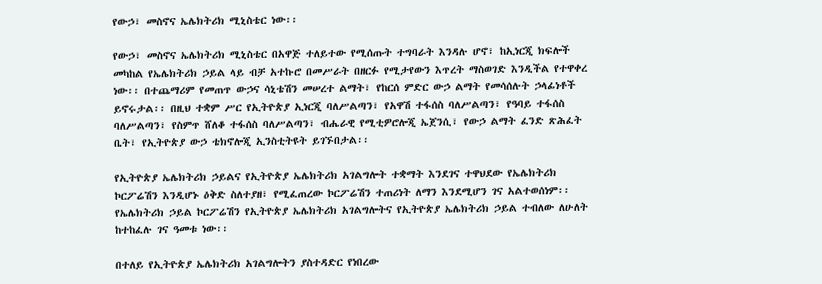የውኃ፣ መስኖና ኤሌክትሪክ ሚኒስቴር ነው፡፡

የውኃ፣ መስኖና ኤሌክትሪክ ሚኒስቴር በአዋጅ ተለይተው የሚሰጡት ተግባራት እንዳሉ ሆኖ፣ ከኢነርጂ ክፍሎች መካከል የኤሌክትሪክ ኃይል ላይ ብቻ አተኩሮ በመሥራት በዘርፉ የሚታየውን እጥረት ማስወገድ እንዲችል የተዋቀረ ነው፡፡ በተጨማሪም የመጠጥ ውኃና ሳኒቴሽን መሠረተ ልማት፣ የከርሰ ምድር ውኃ ልማት የመሳሰሉት ኃላፊነቶች ይኖሩታል፡፡ በዚህ ተቋም ሥር የኢትዮጵያ ኢነርጂ ባለሥልጣን፣ የአዋሽ ተፋሰስ ባለሥልጣን፣ የዓባይ ተፋሰስ ባለሥልጣን፣ የስምጥ ሸለቆ ተፋሰስ ባለሥልጣን፣ ብሔራዊ የሚቲዎሮሎጂ ኤጀንሲ፣ የውኃ ልማት ፈንድ ጽሕፈት ቤት፣ የኢትዮጵያ ውኃ ቴክኖሎጂ ኢንስቲትዩት ይገኙበታል፡፡

የኢትዮጵያ ኤሌክትሪክ ኃይልና የኢትዮጵያ ኤሌክትሪክ አገልግሎት ተቋማት እንደገና ተዋህደው የኤሌክትሪክ ኮርፖሬሽን እንዲሆኑ ዕቅድ ስለተያዘ፣ የሚፈጠረው ኮርፖሬሽን ተጠሪነት ለማን እንደሚሆን ገና አልተወሰነም፡፡ የኤሌክትሪክ ኃይል ኮርፖሬሽን የኢትዮጵያ ኤሌክትሪክ አገልግሎትና የኢትዮጵያ ኤሌክትሪክ ኃይል ተብለው ለሁለት ከተከፈሉ ገና ዓመቱ ነው፡፡

በተለይ የኢትዮጵያ ኤሌክትሪክ አገልግሎትን ያስተዳድር የነበረው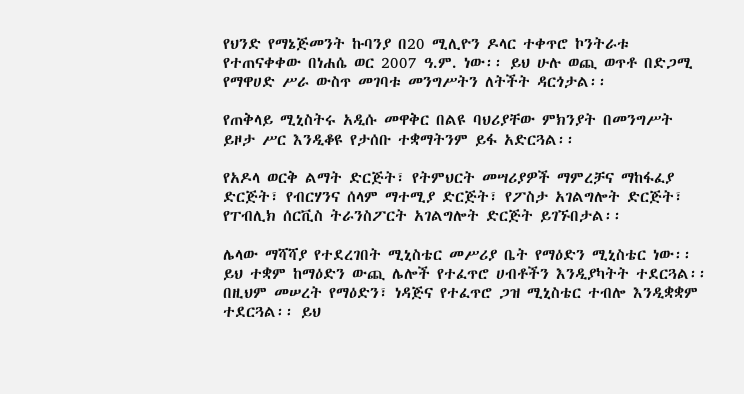የህንድ የማኔጅመንት ኩባንያ በ20 ሚሊዮን ዶላር ተቀጥሮ ኮንትራቱ የተጠናቀቀው በነሐሴ ወር 2007 ዓ.ም. ነው፡፡ ይህ ሁሉ ወጪ ወጥቶ በድጋሚ የማዋሀድ ሥራ ውስጥ መገባቱ መንግሥትን ለትችት ዳርጎታል፡፡

የጠቅላይ ሚኒስትሩ አዲሱ መዋቅር በልዩ ባህሪያቸው ምክንያት በመንግሥት ይዞታ ሥር እንዲቆዩ የታሰቡ ተቋማትንም ይፋ አድርጓል፡፡

የአዶላ ወርቅ ልማት ድርጅት፣ የትምህርት መሣሪያዎች ማምረቻና ማከፋፈያ ድርጅት፣ የብርሃንና ሰላም ማተሚያ ድርጅት፣ የፖስታ አገልግሎት ድርጅት፣ የፐብሊክ ሰርቪስ ትራንስፖርት አገልግሎት ድርጅት ይገኙበታል፡፡

ሌላው ማሻሻያ የተደረገበት ሚኒስቴር መሥሪያ ቤት የማዕድን ሚኒስቴር ነው፡፡ ይህ ተቋም ከማዕድን ውጪ ሌሎች የተፈጥሮ ሀብቶችን እንዲያካትት ተደርጓል፡፡ በዚህም መሠረት የማዕድን፣ ነዳጅና የተፈጥሮ ጋዝ ሚኒስቴር ተብሎ እንዲቋቋም ተደርጓል፡፡ ይህ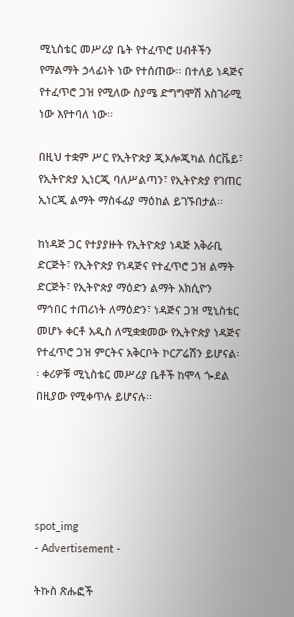ሚኒስቴር መሥሪያ ቤት የተፈጥሮ ሀብቶችን የማልማት ኃላፊነት ነው የተሰጠው፡፡ በተለይ ነዳጅና የተፈጥሮ ጋዝ የሚለው ስያሜ ድግግሞሽ አስገራሚ ነው እየተባለ ነው፡፡

በዚህ ተቋም ሥር የኢትዮጵያ ጂኦሎጂካል ሰርቬይ፣ የኢትዮጵያ ኢነርጂ ባለሥልጣን፣ የኢትዮጵያ የገጠር ኢነርጂ ልማት ማስፋፊያ ማዕከል ይገኙበታል፡፡

ከነዳጅ ጋር የተያያዙት የኢትዮጵያ ነዳጅ አቅራቢ ድርጅት፣ የኢትዮጵያ የነዳጅና የተፈጥሮ ጋዝ ልማት ድርጅት፣ የኢትዮጵያ ማዕድን ልማት አክሲዮን ማኅበር ተጠሪነት ለማዕድን፣ ነዳጅና ጋዝ ሚኒስቴር መሆኑ ቀርቶ አዲስ ለሚቋቋመው የኢትዮጵያ ነዳጅና የተፈጥሮ ጋዝ ምርትና አቅርቦት ኮርፖሬሽን ይሆናል፡፡ ቀሪዎቹ ሚኒስቴር መሥሪያ ቤቶች ከሞላ ጐደል በዚያው የሚቀጥሉ ይሆናሉ፡፡





spot_img
- Advertisement -

ትኩስ ጽሑፎች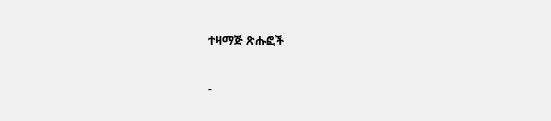ተዛማጅ ጽሑፎች

-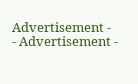Advertisement -
- Advertisement -